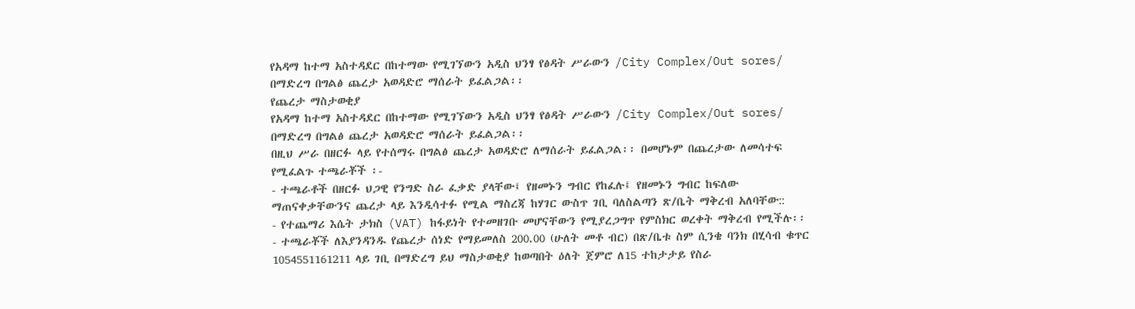የአዳማ ከተማ አስተዳደር በከተማው የሚገኘውን አዲስ ህንፃ የፅዳት ሥራውን /City Complex/Out sores/ በማድረግ በግልፅ ጨረታ አወዳድሮ ማሰራት ይፈልጋል፡፡
የጨረታ ማስታወቂያ
የአዳማ ከተማ አስተዳደር በከተማው የሚገኘውን አዲስ ህንፃ የፅዳት ሥራውን /City Complex/Out sores/ በማድረግ በግልፅ ጨረታ አወዳድሮ ማሰራት ይፈልጋል፡፡
በዚህ ሥራ በዘርፉ ላይ የተሰማሩ በግልፅ ጨረታ አወዳድሮ ለማሰራት ይፈልጋል፡፡ በመሆኑም በጨረታው ለመሳተፍ የሚፈልጉ ተጫራቾች ፡-
- ተጫራቶች በዘርፉ ህጋዊ የንግድ ስራ ፈቃድ ያላቸው፤ የዘመኑን ግብር የከፈሉ፤ የዘመኑን ግብር ከፍለው ማጠናቀቃቸውንና ጨረታ ላይ እንዲሳተፉ የሚል ማስረጃ ከሃገር ውስጥ ገቢ ባለስልጣን ጽ/ቤት ማቅረብ አለባቸው::
- የተጨማሪ እሴት ታክስ (VAT) ከፋይነት የተመዘገቡ መሆናቸውን የሚያረጋግጥ የምስክር ወረቀት ማቅረብ የሚችሉ፡፡
- ተጫራቾች ለእያንዳንዱ የጨረታ ሰነድ የማይመለስ 200.00 (ሁለት መቶ ብር) በጽ/ቤቱ ስም ሲንቄ ባንክ በሂሳብ ቁጥር 1054551161211 ላይ ገቢ በማድረግ ይህ ማስታወቂያ ከወጣበት ዕለት ጀምሮ ለ15 ተከታታይ የስራ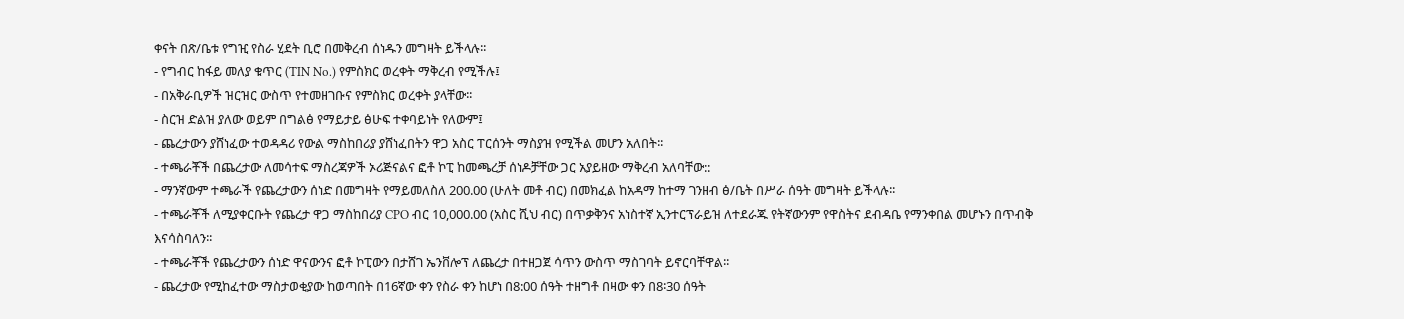ቀናት በጽ/ቤቱ የግዢ የስራ ሂደት ቢሮ በመቅረብ ሰነዱን መግዛት ይችላሉ፡፡
- የግብር ከፋይ መለያ ቁጥር (TIN No.) የምስክር ወረቀት ማቅረብ የሚችሉ፤
- በአቅራቢዎች ዝርዝር ውስጥ የተመዘገቡና የምስክር ወረቀት ያላቸው፡፡
- ስርዝ ድልዝ ያለው ወይም በግልፅ የማይታይ ፅሁፍ ተቀባይነት የለውም፤
- ጨረታውን ያሸነፈው ተወዳዳሪ የውል ማስከበሪያ ያሸነፈበትን ዋጋ አስር ፐርሰንት ማስያዝ የሚችል መሆን አለበት፡፡
- ተጫራቾች በጨረታው ለመሳተፍ ማስረጃዎች ኦሪጅናልና ፎቶ ኮፒ ከመጫረቻ ሰነዶቻቸው ጋር አያይዘው ማቅረብ አለባቸው::
- ማንኛውም ተጫራች የጨረታውን ሰነድ በመግዛት የማይመለስለ 200.00 (ሁለት መቶ ብር) በመክፈል ከአዳማ ከተማ ገንዘብ ፅ/ቤት በሥራ ሰዓት መግዛት ይችላሉ፡፡
- ተጫራቾች ለሚያቀርቡት የጨረታ ዋጋ ማስከበሪያ CPO ብር 10,000.00 (አስር ሺህ ብር) በጥቃቅንና አነስተኛ ኢንተርፕራይዝ ለተደራጁ የትኛውንም የዋስትና ደብዳቤ የማንቀበል መሆኑን በጥብቅ እናሳስባለን፡፡
- ተጫራቾች የጨረታውን ሰነድ ዋናውንና ፎቶ ኮፒውን በታሸገ ኤንቨሎፕ ለጨረታ በተዘጋጀ ሳጥን ውስጥ ማስገባት ይኖርባቸዋል፡፡
- ጨረታው የሚከፈተው ማስታወቂያው ከወጣበት በ16ኛው ቀን የስራ ቀን ከሆነ በ8:00 ሰዓት ተዘግቶ በዛው ቀን በ8፡30 ሰዓት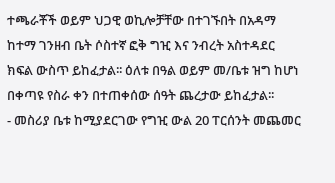ተጫራቾች ወይም ህጋዊ ወኪሎቻቸው በተገኙበት በአዳማ ከተማ ገንዘብ ቤት ሶስተኛ ፎቅ ግዢ እና ንብረት አስተዳደር ክፍል ውስጥ ይከፈታል፡፡ ዕለቱ በዓል ወይም መ/ቤቱ ዝግ ከሆነ በቀጣዩ የስራ ቀን በተጠቀሰው ሰዓት ጨረታው ይከፈታል፡፡
- መስሪያ ቤቱ ከሚያደርገው የግዢ ውል 20 ፐርሰንት መጨመር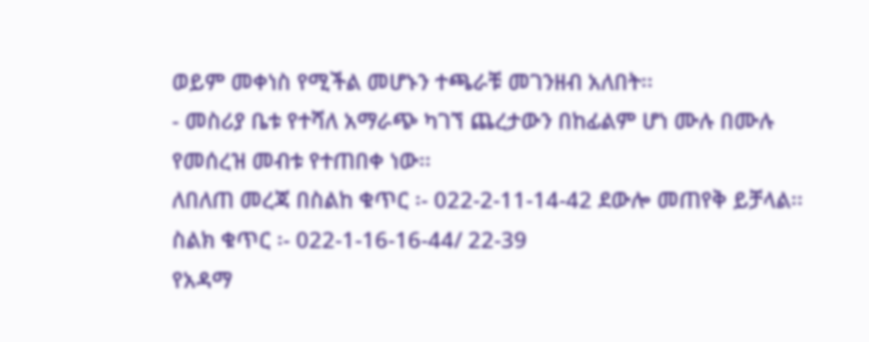ወይም መቀነስ የሚችል መሆኑን ተጫራቹ መገንዘብ አለበት፡፡
- መስሪያ ቤቱ የተሻለ አማራጭ ካገኘ ጨረታውን በከፊልም ሆነ ሙሉ በሙሉ የመሰረዝ መብቱ የተጠበቀ ነው፡፡
ለበለጠ መረጃ በስልከ ቁጥር ፡- 022-2-11-14-42 ደውሎ መጠየቅ ይቻላል፡፡
ስልክ ቁጥር ፡- 022-1-16-16-44/ 22-39
የአዳማ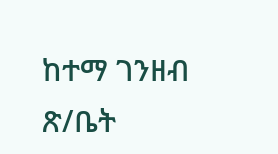ከተማ ገንዘብ ጽ/ቤት